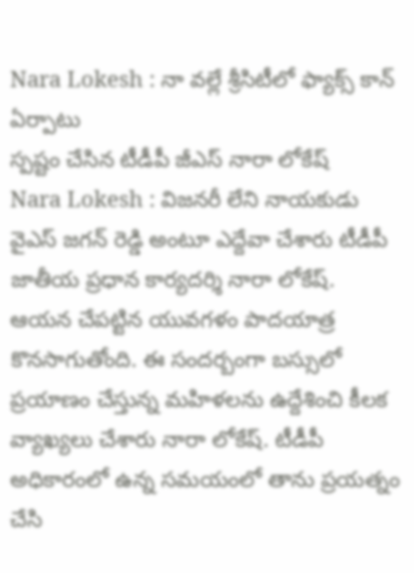Nara Lokesh : నా వల్లే శ్రీసిటీలో ఫ్యాక్స్ కాన్ ఏర్పాటు
స్పష్టం చేసిన టీడీపీ జీఎస్ నారా లోకేష్
Nara Lokesh : విజనరీ లేని నాయకుడు వైఎస్ జగన్ రెడ్డి అంటూ ఎద్దేవా చేశారు టీడీపీ జాతీయ ప్రధాన కార్యదర్శి నారా లోకేష్. ఆయన చేపట్టిన యువగళం పాదయాత్ర కొనసాగుతోంది. ఈ సందర్బంగా బస్సులో ప్రయాణం చేస్తున్న మహిళలను ఉద్దేశించి కీలక వ్యాఖ్యలు చేశారు నారా లోకేష్. టీడీపీ అధికారంలో ఉన్న సమయంలో తాను ప్రయత్నం చేసి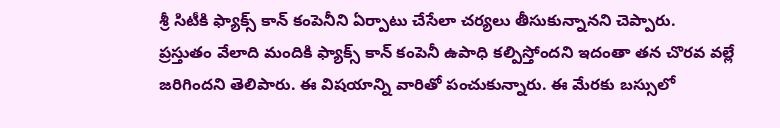శ్రీ సిటీకి ఫ్యాక్స్ కాన్ కంపెనీని ఏర్పాటు చేసేలా చర్యలు తీసుకున్నానని చెప్పారు.
ప్రస్తుతం వేలాది మందికి ఫ్యాక్స్ కాన్ కంపెనీ ఉపాధి కల్పిస్తోందని ఇదంతా తన చొరవ వల్లే జరిగిందని తెలిపారు. ఈ విషయాన్ని వారితో పంచుకున్నారు. ఈ మేరకు బస్సులో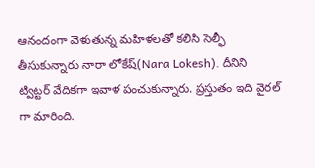ఆనందంగా వెళుతున్న మహిళలతో కలిసి సెల్ఫీ తీసుకున్నారు నారా లోకేష్(Nara Lokesh). దీనిని ట్విట్టర్ వేదికగా ఇవాళ పంచుకున్నారు. ప్రస్తుతం ఇది వైరల్ గా మారింది.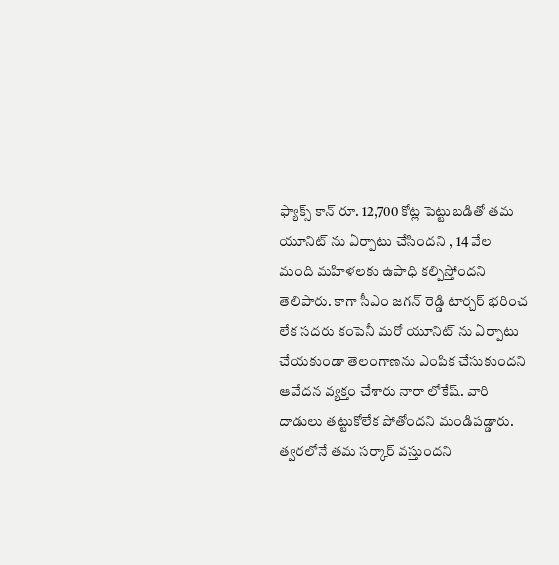ఫ్యాక్స్ కాన్ రూ. 12,700 కోట్ల పెట్టుబడితో తమ యూనిట్ ను ఏర్పాటు చేసిందని , 14 వేల మంది మహిళలకు ఉపాధి కల్పిస్తోందని తెలిపారు. కాగా సీఎం జగన్ రెడ్డి టార్చర్ భరించ లేక సదరు కంపెనీ మరో యూనిట్ ను ఏర్పాటు చేయకుండా తెలంగాణను ఎంపిక చేసుకుందని ఆవేదన వ్యక్తం చేశారు నారా లోకేష్. వారి దాడులు తట్టుకోలేక పోతోందని మండిపడ్డారు. త్వరలోనే తమ సర్కార్ వస్తుందని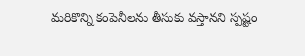మరికొన్ని కంపెనీలను తీసుకు వస్తానని స్పష్టం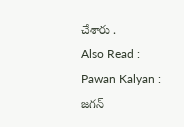చేశారు .
Also Read : Pawan Kalyan : జగన్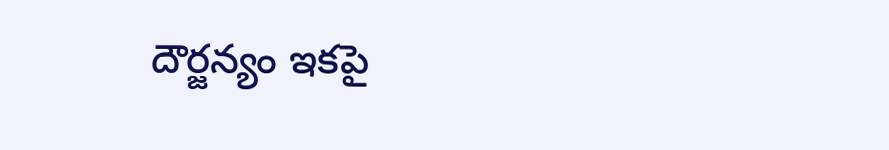దౌర్జన్యం ఇకపై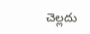చెల్లదు